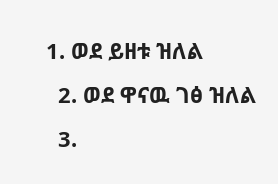1. ወደ ይዘቱ ዝለል
  2. ወደ ዋናዉ ገፅ ዝለል
  3.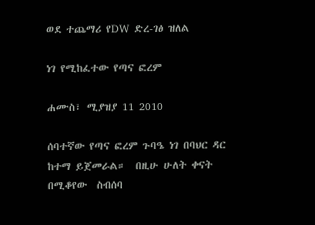ወደ ተጨማሪ የDW ድረ-ገፅ ዝለል

ነገ የሚከፈተው የጣና ፎረም

ሐሙስ፣ ሚያዝያ 11 2010

ሰባተኛው የጣና ፎረም ጉባዔ ነገ በባህር ዳር ከተማ ይጀመራል።  በዚሁ ሁለት ቀናት በሚቆየው  ስብሰባ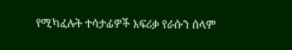የሚካፈሉት ተሳታፊዎች አፍሪቃ የራሱን ሰላም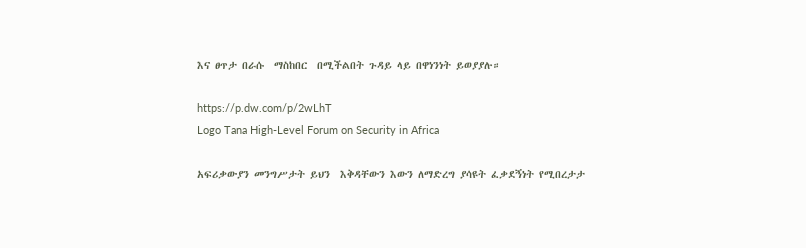እና ፀጥታ በራሱ  ማስከበር  በሚችልበት ጉዳይ ላይ በዋነንነት ይወያያሉ።

https://p.dw.com/p/2wLhT
Logo Tana High-Level Forum on Security in Africa

አፍሪቃውያን መንግሥታት ይህን  እቅዳቸውን እውን ለማድረግ ያሳዩት ፈቃደኝነት የሚበረታታ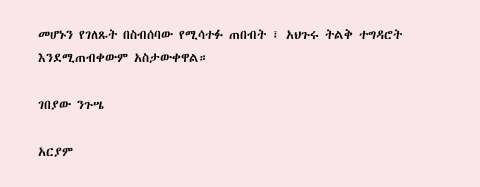መሆኑን የገለጹት በስብሰባው የሚሳተፉ ጠበብት ፣ አህጉሩ ትልቅ ተግዳሮት እንደሚጠብቀውም አስታውቀዋል።

ገበያው ንጉሤ

አርያም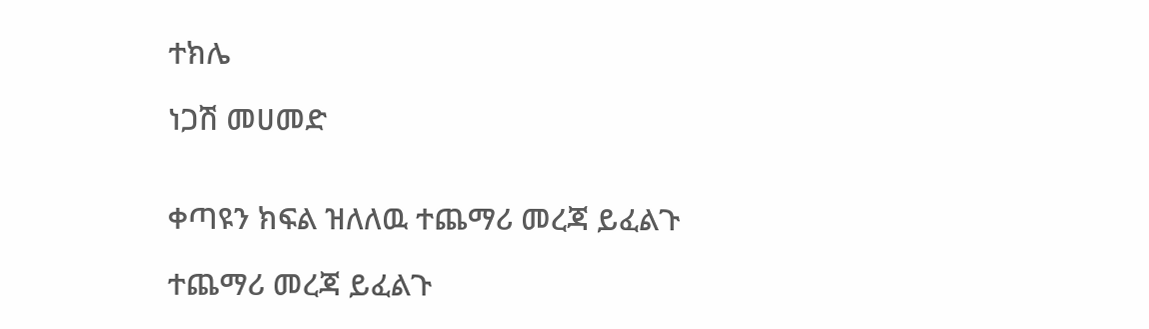ተክሌ

ነጋሽ መሀመድ


ቀጣዩን ክፍል ዝለለዉ ተጨማሪ መረጃ ይፈልጉ

ተጨማሪ መረጃ ይፈልጉ